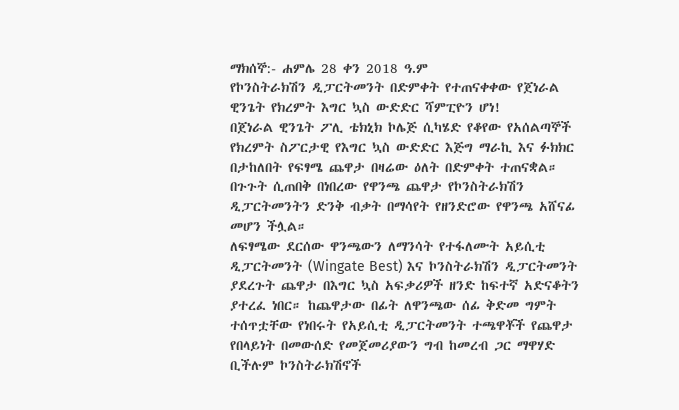ማክሰኞ:- ሐምሌ 28 ቀን 2018 ዓ.ም
የኮንስትራክሽን ዲፓርትመንት በድምቀት የተጠናቀቀው የጀነራል ዊንጌት የክረምት እግር ኳስ ውድድር ሻምፒዮን ሆነ!
በጀነራል ዊንጌት ፖሊ ቴክኒክ ኮሌጅ ሲካሄድ የቆየው የአሰልጣኞች የክረምት ስፖርታዊ የእግር ኳስ ውድድር እጅግ ማራኪ እና ፉክክር በታከለበት የፍፃሜ ጨዋታ በዛሬው ዕለት በድምቀት ተጠናቋል። በጉጉት ሲጠበቅ በነበረው የዋንጫ ጨዋታ የኮንስትራክሽን ዲፓርትመንትን ድንቅ ብቃት በማሳየት የዘንድሮው የዋንጫ አሸናፊ መሆን ችሏል።
ለፍፃሜው ደርሰው ዋንጫውን ለማንሳት የተፋለሙት አይሲቲ ዲፓርትመንት (Wingate Best) እና ኮንስትራክሽን ዲፓርትመንት ያደረጉት ጨዋታ በእግር ኳስ አፍቃሪዎች ዘንድ ከፍተኛ አድናቆትን ያተረፈ ነበር። ከጨዋታው በፊት ለዋንጫው ሰፊ ቅድመ ግምት ተሰጥቷቸው የነበሩት የአይሲቲ ዲፓርትመንት ተጫዋቾች የጨዋታ የበላይነት በመውሰድ የመጀመሪያውን ግብ ከመረብ ጋር ማዋሃድ ቢችሉም ኮንስትራክሽኖች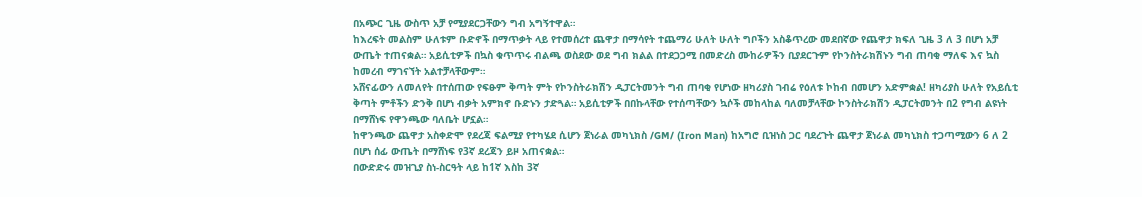በአጭር ጊዜ ውስጥ አቻ የሚያደርጋቸውን ግብ አግኝተዋል።
ከእረፍት መልስም ሁለቱም ቡድኖች በማጥቃት ላይ የተመሰረተ ጨዋታ በማሳየት ተጨማሪ ሁለት ሁለት ግቦችን አስቆጥረው መደበኛው የጨዋታ ክፍለ ጊዜ 3 ለ 3 በሆነ አቻ ውጤት ተጠናቋል። አይሲቲዎች በኳስ ቁጥጥሩ ብልጫ ወስደው ወደ ግብ ክልል በተደጋጋሚ በመድረስ ሙከራዎችን ቢያደርጉም የኮንስትራክሽኑን ግብ ጠባቂ ማለፍ እና ኳስ ከመረብ ማገናኘት አልተቻላቸውም።
አሸናፊውን ለመለየት በተሰጠው የፍፁም ቅጣት ምት የኮንስትራክሽን ዲፓርትመንት ግብ ጠባቂ የሆነው ዘካሪያስ ገብሬ የዕለቱ ኮከብ በመሆን አድምቋል! ዘካሪያስ ሁለት የአይሲቲ ቅጣት ምቶችን ድንቅ በሆነ ብቃት አምክኖ ቡድኑን ታድጓል። አይሲቲዎች በበኩላቸው የተሰጣቸውን ኳሶች መከላከል ባለመቻላቸው ኮንስትራክሽን ዲፓርትመንት በ2 የግብ ልዩነት በማሸነፍ የዋንጫው ባለቤት ሆኗል።
ከዋንጫው ጨዋታ አስቀድሞ የደረጃ ፍልሚያ የተካሄደ ሲሆን ጀነራል መካኒክስ /GM/ (Iron Man) ከአግሮ ቢዝነስ ጋር ባደረጉት ጨዋታ ጀነራል መካኒክስ ተጋጣሚውን 6 ለ 2 በሆነ ሰፊ ውጤት በማሸነፍ የ3ኛ ደረጃን ይዞ አጠናቋል።
በውድድሩ መዝጊያ ስነ-ስርዓት ላይ ከ1ኛ እስከ 3ኛ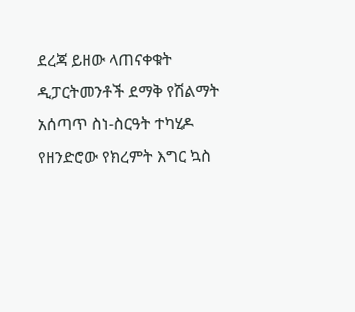ደረጃ ይዘው ላጠናቀቁት ዲፓርትመንቶች ደማቅ የሽልማት አሰጣጥ ስነ-ስርዓት ተካሂዶ የዘንድሮው የክረምት እግር ኳስ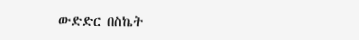ውድድር በስኬት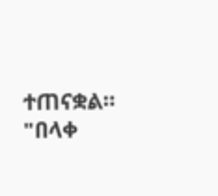ተጠናቋል።
"በላቀ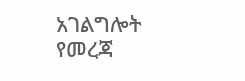አገልግሎት የመረጃ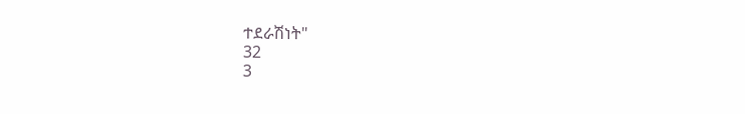ተደራሽነት"
32
3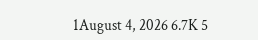1August 4, 2026 6.7K 5